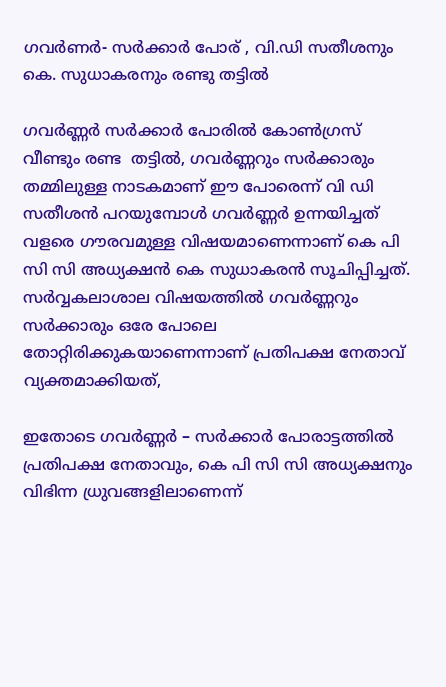ഗവര്‍ണര്‍- സര്‍ക്കാര്‍ പോര് , വി.ഡി സതീശനും കെ. സുധാകരനും രണ്ടു തട്ടില്‍

ഗവര്‍ണ്ണര്‍ സര്‍ക്കാര്‍ പോരില്‍ കോണ്‍ഗ്രസ് വീണ്ടും രണ്ട  തട്ടില്‍, ഗവര്‍ണ്ണറും സര്‍ക്കാരും തമ്മിലുള്ള നാടകമാണ് ഈ പോരെന്ന് വി ഡി സതീശന്‍ പറയുമ്പോള്‍ ഗവര്‍ണ്ണര്‍ ഉന്നയിച്ചത് വളരെ ഗൗരവമുള്ള വിഷയമാണെന്നാണ് കെ പി സി സി അധ്യക്ഷന്‍ കെ സുധാകരന്‍ സൂചിപ്പിച്ചത്. സര്‍വ്വകലാശാല വിഷയത്തില്‍ ഗവര്‍ണ്ണറും സര്‍ക്കാരും ഒരേ പോലെ തോറ്റിരിക്കുകയാണെന്നാണ് പ്രതിപക്ഷ നേതാവ് വ്യക്തമാക്കിയത്,

ഇതോടെ ഗവര്‍ണ്ണര്‍ – സര്‍ക്കാര്‍ പോരാട്ടത്തില്‍ പ്രതിപക്ഷ നേതാവും, കെ പി സി സി അധ്യക്ഷനും വിഭിന്ന ധ്രുവങ്ങളിലാണെന്ന്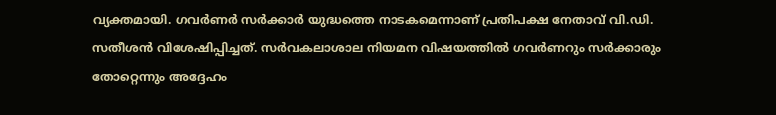വ്യക്തമായി. ഗവര്‍ണര്‍ സര്‍ക്കാര്‍ യുദ്ധത്തെ നാടകമെന്നാണ് പ്രതിപക്ഷ നേതാവ് വി.ഡി. സതീശന്‍ വിശേഷിപ്പിച്ചത്. സര്‍വകലാശാല നിയമന വിഷയത്തില്‍ ഗവര്‍ണറും സര്‍ക്കാരും തോറ്റെന്നും അദ്ദേഹം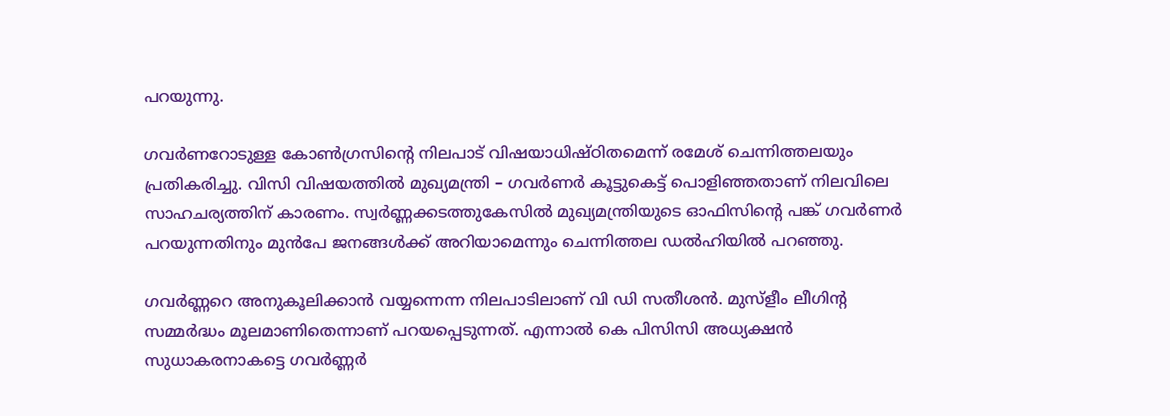പറയുന്നു.

ഗവര്‍ണറോടുള്ള കോണ്‍ഗ്രസിന്റെ നിലപാട് വിഷയാധിഷ്ഠിതമെന്ന് രമേശ് ചെന്നിത്തലയും പ്രതികരിച്ചു. വിസി വിഷയത്തില്‍ മുഖ്യമന്ത്രി – ഗവര്‍ണര്‍ കൂട്ടുകെട്ട് പൊളിഞ്ഞതാണ് നിലവിലെ സാഹചര്യത്തിന് കാരണം. സ്വര്‍ണ്ണക്കടത്തുകേസില്‍ മുഖ്യമന്ത്രിയുടെ ഓഫിസിന്റെ പങ്ക് ഗവര്‍ണര്‍ പറയുന്നതിനും മുന്‍പേ ജനങ്ങള്‍ക്ക് അറിയാമെന്നും ചെന്നിത്തല ഡല്‍ഹിയില്‍ പറഞ്ഞു.

ഗവര്‍ണ്ണറെ അനുകൂലിക്കാന്‍ വയ്യന്നെന്ന നിലപാടിലാണ് വി ഡി സതീശന്‍. മുസ്‌ളീം ലീഗിന്റ സമ്മര്‍ദ്ധം മൂലമാണിതെന്നാണ് പറയപ്പെടുന്നത്. എന്നാല്‍ കെ പിസിസി അധ്യക്ഷന്‍ സുധാകരനാകട്ടെ ഗവര്‍ണ്ണര്‍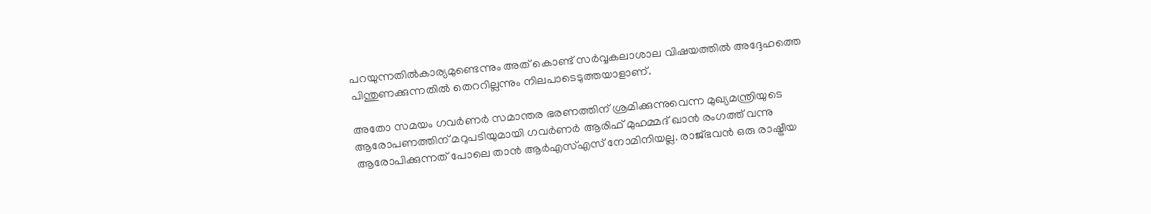പറയുന്നതില്‍കാര്യമുണ്ടെന്നും അത് കൊണ്ട് സര്‍വ്വകലാശാല വിഷയത്തില്‍ അദ്ദേഹത്തെ പിന്തുണക്കുന്നതില്‍ തെററില്ലന്നും നിലപാടെടുത്തയാളാണ്.

അതോ സമയം ഗവര്‍ണര്‍ സമാന്തര ഭരണത്തിന് ശ്രമിക്കുന്നുവെന്ന മുഖ്യമന്ത്രിയുടെ ആരോപണത്തിന് മറുപടിയുമായി ഗവര്‍ണര്‍ ആരിഫ് മുഹമ്മദ് ഖാന്‍ രംഗത്ത് വന്നു ആരോപിക്കുന്നത് പോലെ താന്‍ ആര്‍എസ്എസ് നോമിനിയല്ല. രാജ്ഭവന്‍ ഒരു രാഷ്ട്രീയ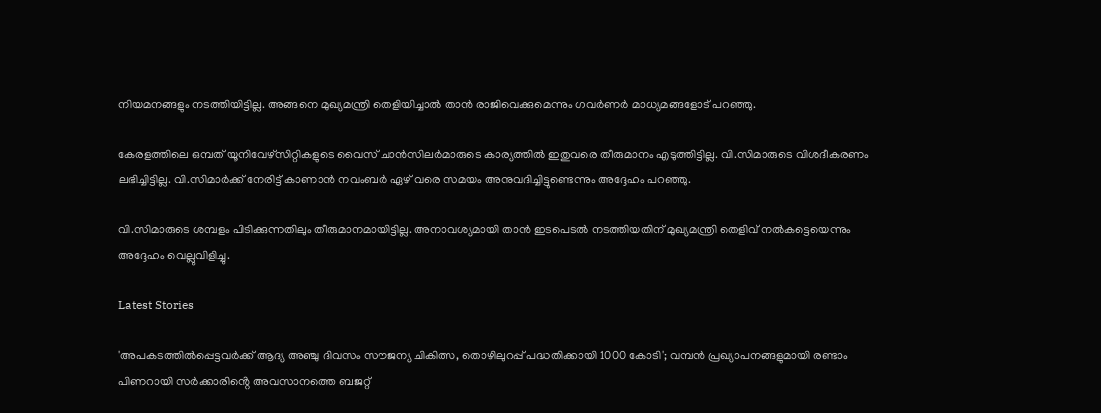നിയമനങ്ങളും നടത്തിയിട്ടില്ല. അങ്ങനെ മുഖ്യമന്ത്രി തെളിയിച്ചാല്‍ താന്‍ രാജിവെക്കുമെന്നും ഗവര്‍ണര്‍ മാധ്യമങ്ങളോട് പറഞ്ഞു.

കേരളത്തിലെ ഒമ്പത് യൂനിവേഴ്‌സിറ്റികളുടെ വൈസ് ചാന്‍സിലര്‍മാരുടെ കാര്യത്തില്‍ ഇതുവരെ തീരുമാനം എടുത്തിട്ടില്ല. വി.സിമാരുടെ വിശദീകരണം ലഭിച്ചിട്ടില്ല. വി.സിമാര്‍ക്ക് നേരിട്ട് കാണാന്‍ നവംബര്‍ ഏഴ് വരെ സമയം അനുവദിച്ചിട്ടുണ്ടെന്നും അദ്ദേഹം പറഞ്ഞു.

വി.സിമാരുടെ ശമ്പളം പിടിക്കുന്നതിലും തീരുമാനമായിട്ടില്ല. അനാവശ്യമായി താന്‍ ഇടപെടല്‍ നടത്തിയതിന് മുഖ്യമന്ത്രി തെളിവ് നല്‍കട്ടെയെന്നും അദ്ദേഹം വെല്ലുവിളിച്ചു.

Latest Stories

'അപകടത്തിൽപ്പെട്ടവർക്ക് ആദ്യ അഞ്ചു ദിവസം സൗജന്യ ചികിത്സ, തൊഴിലുറപ്പ് പദ്ധതിക്കായി 1000 കോടി'; വമ്പൻ പ്രഖ്യാപനങ്ങളുമായി രണ്ടാം പിണറായി സർക്കാരിൻ്റെ അവസാനത്തെ ബജറ്റ്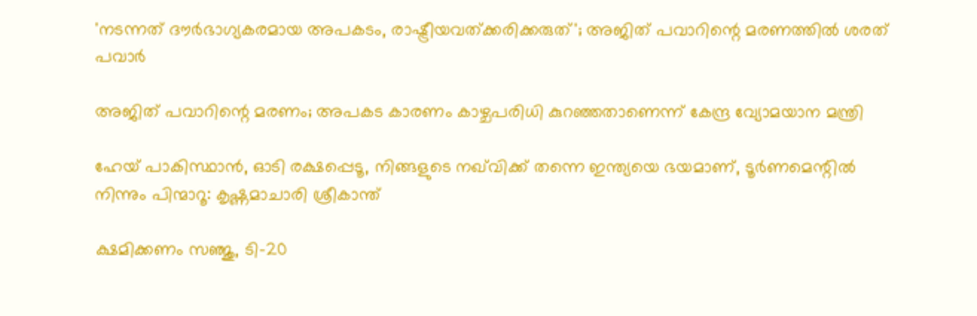'നടന്നത് ദൗര്‍ഭാഗ്യകരമായ അപകടം, രാഷ്ട്രീയവത്ക്കരിക്കരുത്'; അജിത് പവാറിന്റെ മരണത്തില്‍ ശരത് പവാർ

അജിത് പവാറിന്റെ മരണം; അപകട കാരണം കാഴ്ചപരിധി കുറഞ്ഞതാണെന്ന് കേന്ദ്ര വ്യോമയാന മന്ത്രി

ഹേയ് പാകിസ്ഥാൻ, ഓടി രക്ഷപ്പെടൂ, നിങ്ങളുടെ നഖ്‌വിക്ക് തന്നെ ഇന്ത്യയെ ഭയമാണ്, ടൂർണമെന്റിൽ നിന്നും പിന്മാറൂ: കൃഷ്ണമാചാരി ശ്രീകാന്ത്

ക്ഷമിക്കണം സഞ്ജു, ടി-20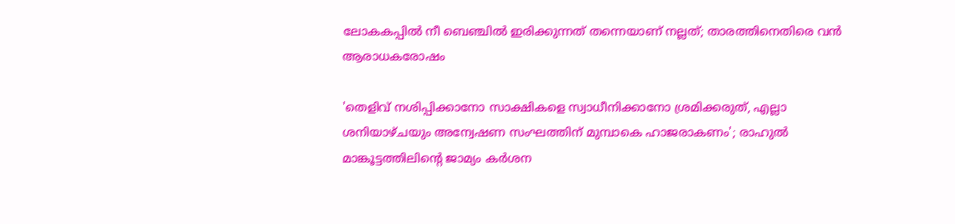ലോകകപ്പിൽ നീ ബെഞ്ചിൽ ഇരിക്കുന്നത് തന്നെയാണ് നല്ലത്; താരത്തിനെതിരെ വൻ ആരാധകരോഷം

'തെളിവ് നശിപ്പിക്കാനോ സാക്ഷികളെ സ്വാധീനിക്കാനോ ശ്രമിക്കരുത്, എല്ലാ ശനിയാഴ്ചയും അന്വേഷണ സംഘത്തിന് മുമ്പാകെ ഹാജരാകണം'; രാഹുൽ മാങ്കൂട്ടത്തിലിന്റെ ജാമ്യം കർശന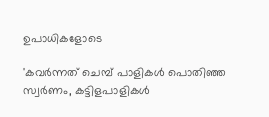ഉപാധികളോടെ

'കവർന്നത് ചെമ്പ് പാളികൾ പൊതിഞ്ഞ സ്വർണം, കട്ടിളപാളികൾ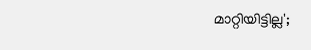മാറ്റിയിട്ടില്ല';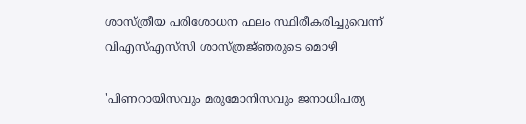ശാസ്ത്രീയ പരിശോധന ഫലം സ്ഥിരീകരിച്ചുവെന്ന് വിഎസ്എസ്‍സി ശാസ്ത്രജ്‌ഞരുടെ മൊഴി

'പിണറായിസവും മരുമോനിസവും ജനാധിപത്യ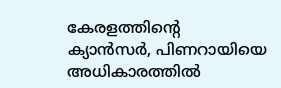കേരളത്തിന്റെ ക്യാൻസർ, പിണറായിയെ അധികാരത്തിൽ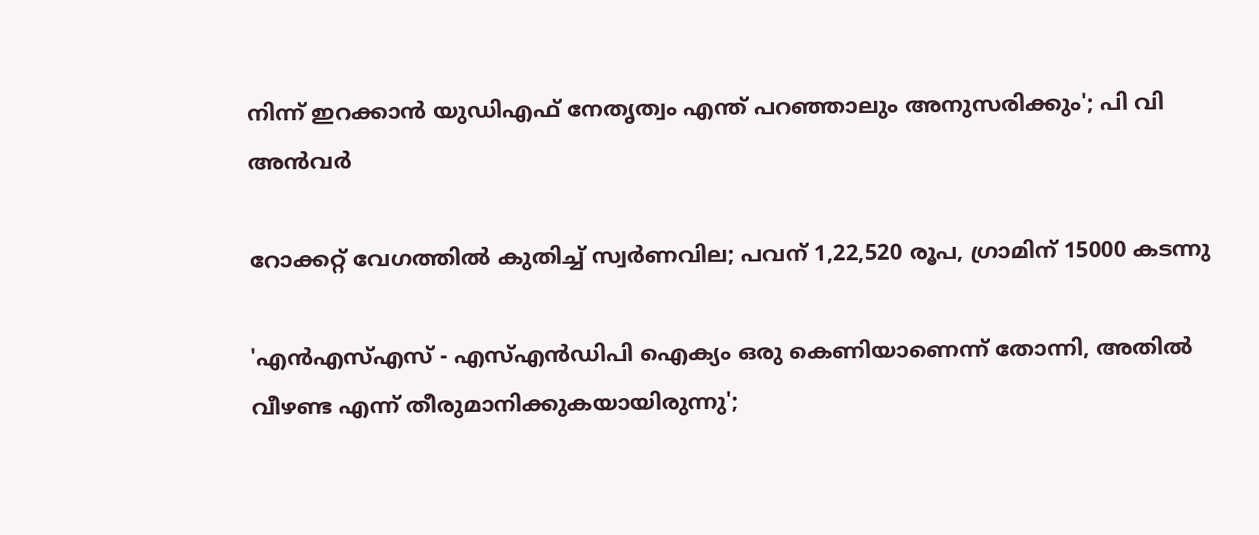നിന്ന് ഇറക്കാൻ യുഡിഎഫ് നേതൃത്വം എന്ത്‌ പറഞ്ഞാലും അനുസരിക്കും'; പി വി അൻവർ

റോക്കറ്റ് വേഗത്തിൽ കുതിച്ച് സ്വർണവില; പവന് 1,22,520 രൂപ, ഗ്രാമിന് 15000 കടന്നു

'എന്‍എസ്എസ് - എസ്എന്‍ഡിപി ഐക്യം ഒരു കെണിയാണെന്ന് തോന്നി, അതിൽ വീഴണ്ട എന്ന് തീരുമാനിക്കുകയായിരുന്നു';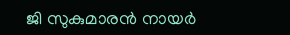ജി സുകുമാരൻ നായർ